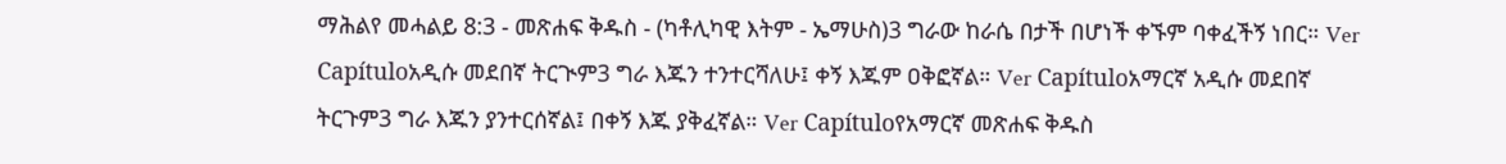ማሕልየ መሓልይ 8:3 - መጽሐፍ ቅዱስ - (ካቶሊካዊ እትም - ኤማሁስ)3 ግራው ከራሴ በታች በሆነች ቀኙም ባቀፈችኝ ነበር። Ver Capítuloአዲሱ መደበኛ ትርጒም3 ግራ እጁን ተንተርሻለሁ፤ ቀኝ እጁም ዐቅፎኛል። Ver Capítuloአማርኛ አዲሱ መደበኛ ትርጉም3 ግራ እጁን ያንተርሰኛል፤ በቀኝ እጁ ያቅፈኛል። Ver Capítuloየአማርኛ መጽሐፍ ቅዱስ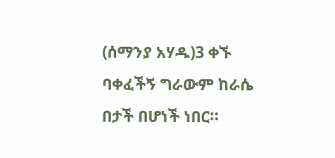(ሰማንያ አሃዱ)3 ቀኙ ባቀፈችኝ ግራውም ከራሴ በታች በሆነች ነበር።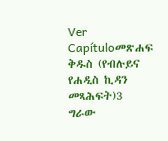Ver Capítuloመጽሐፍ ቅዱስ (የብሉይና የሐዲስ ኪዳን መጻሕፍት)3 ግራው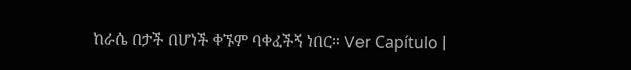ከራሴ በታች በሆነች ቀኙም ባቀፈችኝ ነበር። Ver Capítulo |